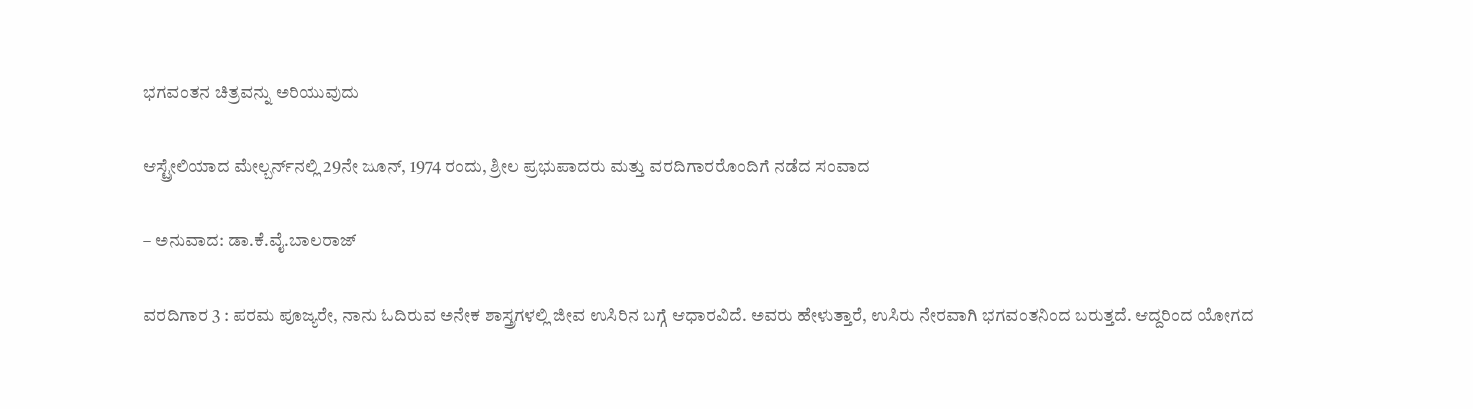ಭಗವಂತನ ಚಿತ್ರವನ್ನು ಅರಿಯುವುದು

ಆಸ್ಟ್ರೇಲಿಯಾದ ಮೇಲ್ಬರ್ನ್‌ನಲ್ಲಿ 29ನೇ ಜೂನ್, 1974 ರಂದು, ಶ್ರೀಲ ಪ್ರಭುಪಾದರು ಮತ್ತು ವರದಿಗಾರರೊಂದಿಗೆ ನಡೆದ ಸಂವಾದ

– ಅನುವಾದ: ಡಾ.ಕೆ.ವೈ.ಬಾಲರಾಜ್‌

ವರದಿಗಾರ 3 : ಪರಮ ಪೂಜ್ಯರೇ, ನಾನು ಓದಿರುವ ಅನೇಕ ಶಾಸ್ತ್ರಗಳಲ್ಲಿ ಜೀವ ಉಸಿರಿನ ಬಗ್ಗೆ ಆಧಾರವಿದೆ. ಅವರು ಹೇಳುತ್ತಾರೆ, ಉಸಿರು ನೇರವಾಗಿ ಭಗವಂತನಿಂದ ಬರುತ್ತದೆ. ಆದ್ದರಿಂದ ಯೋಗದ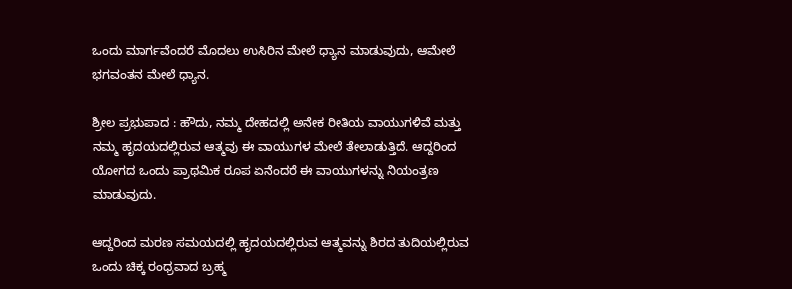ಒಂದು ಮಾರ್ಗವೆಂದರೆ ಮೊದಲು ಉಸಿರಿನ ಮೇಲೆ ಧ್ಯಾನ ಮಾಡುವುದು, ಆಮೇಲೆ ಭಗವಂತನ ಮೇಲೆ ಧ್ಯಾನ.

ಶ್ರೀಲ ಪ್ರಭುಪಾದ : ಹೌದು, ನಮ್ಮ ದೇಹದಲ್ಲಿ ಅನೇಕ ರೀತಿಯ ವಾಯುಗಳಿವೆ ಮತ್ತು ನಮ್ಮ ಹೃದಯದಲ್ಲಿರುವ ಆತ್ಮವು ಈ ವಾಯುಗಳ ಮೇಲೆ ತೇಲಾಡುತ್ತಿದೆ. ಆದ್ದರಿಂದ ಯೋಗದ ಒಂದು ಪ್ರಾಥಮಿಕ ರೂಪ ಏನೆಂದರೆ ಈ ವಾಯುಗಳನ್ನು ನಿಯಂತ್ರಣ ಮಾಡುವುದು.

ಆದ್ದರಿಂದ ಮರಣ ಸಮಯದಲ್ಲಿ ಹೃದಯದಲ್ಲಿರುವ ಆತ್ಮವನ್ನು ಶಿರದ ತುದಿಯಲ್ಲಿರುವ ಒಂದು ಚಿಕ್ಕ ರಂಧ್ರವಾದ ಬ್ರಹ್ಮ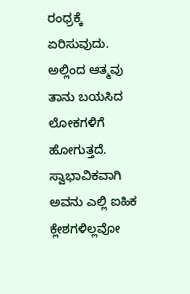ರಂಧ್ರಕ್ಕೆ ಏರಿಸುವುದು. ಅಲ್ಲಿಂದ ಆತ್ಮವು ತಾನು ಬಯಸಿದ ಲೋಕಗಳಿಗೆ ಹೋಗುತ್ತದೆ. ಸ್ವಾಭಾವಿಕವಾಗಿ ಅವನು ಎಲ್ಲಿ ಐಹಿಕ ಕ್ಲೇಶಗಳಿಲ್ಲವೋ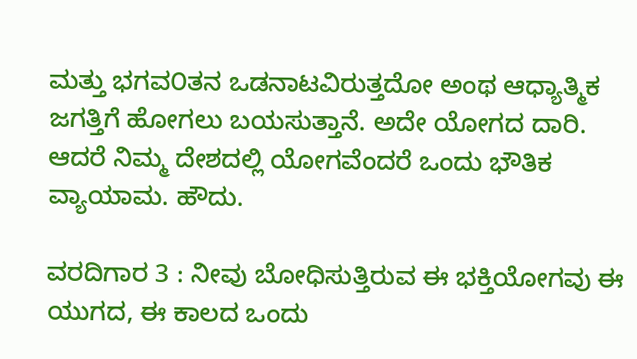ಮತ್ತು ಭಗವ೦ತನ ಒಡನಾಟವಿರುತ್ತದೋ ಅಂಥ ಆಧ್ಯಾತ್ಮಿಕ ಜಗತ್ತಿಗೆ ಹೋಗಲು ಬಯಸುತ್ತಾನೆ. ಅದೇ ಯೋಗದ ದಾರಿ. ಆದರೆ ನಿಮ್ಮ ದೇಶದಲ್ಲಿ ಯೋಗವೆಂದರೆ ಒಂದು ಭೌತಿಕ ವ್ಯಾಯಾಮ. ಹೌದು.

ವರದಿಗಾರ 3 : ನೀವು ಬೋಧಿಸುತ್ತಿರುವ ಈ ಭಕ್ತಿಯೋಗವು ಈ ಯುಗದ, ಈ ಕಾಲದ ಒಂದು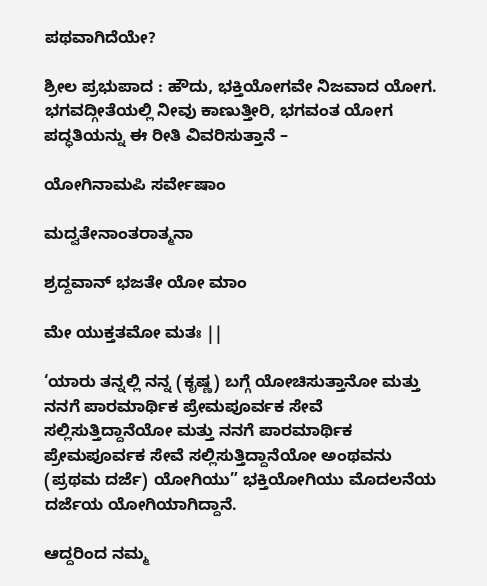ಪಥವಾಗಿದೆಯೇ?

ಶ್ರೀಲ ಪ್ರಭುಪಾದ : ಹೌದು, ಭಕ್ತಿಯೋಗವೇ ನಿಜವಾದ ಯೋಗ. ಭಗವದ್ಗೀತೆಯಲ್ಲಿ ನೀವು ಕಾಣುತ್ತೀರಿ, ಭಗವಂತ ಯೋಗ ಪದ್ಧತಿಯನ್ನು ಈ ರೀತಿ ವಿವರಿಸುತ್ತಾನೆ –

ಯೋಗಿನಾಮಪಿ ಸರ್ವೇಷಾಂ

ಮದ್ವತೇನಾಂತರಾತ್ಮನಾ

ಶ್ರದ್ದವಾನ್‌ ಭಜತೇ ಯೋ ಮಾಂ

ಮೇ ಯುಕ್ತತಮೋ ಮತಃ ||

‘ಯಾರು ತನ್ನಲ್ಲಿ ನನ್ನ (ಕೃಷ್ಣ) ಬಗ್ಗೆ ಯೋಚಿಸುತ್ತಾನೋ ಮತ್ತು ನನಗೆ ಪಾರಮಾರ್ಥಿಕ ಪ್ರೇಮಪೂರ್ವಕ ಸೇವೆ ಸಲ್ಲಿಸುತ್ತಿದ್ದಾನೆಯೋ ಮತ್ತು ನನಗೆ ಪಾರಮಾರ್ಥಿಕ ಪ್ರೇಮಪೂರ್ವಕ ಸೇವೆ ಸಲ್ಲಿಸುತ್ತಿದ್ದಾನೆಯೋ ಅಂಥವನು (ಪ್ರಥಮ ದರ್ಜೆ) ಯೋಗಿಯು” ಭಕ್ತಿಯೋಗಿಯು ಮೊದಲನೆಯ ದರ್ಜೆಯ ಯೋಗಿಯಾಗಿದ್ದಾನೆ.

ಆದ್ದರಿಂದ ನಮ್ಮ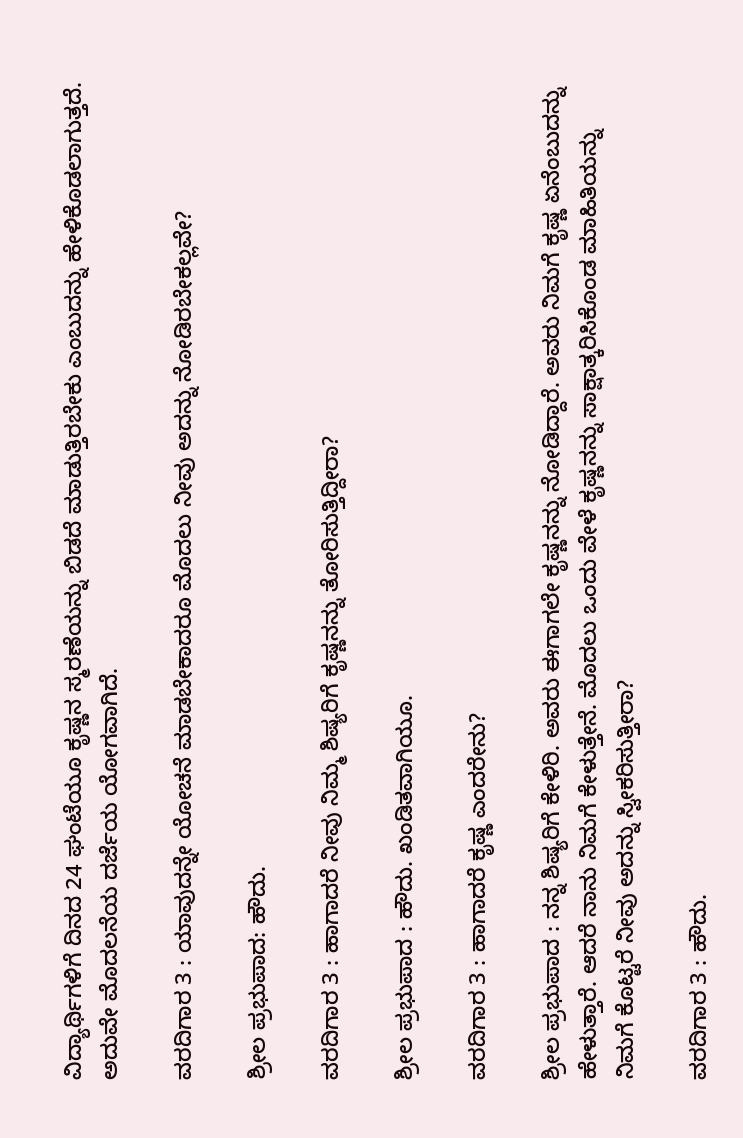ವಿದ್ಯಾರ್ಥಿಗಳಿಗೆ ದಿನದ 24 ಘಂಟೆಯೂ ಕೃಷ್ಣನ ಸ್ಮರಣೆಯನ್ನು ಬಿಡದೆ ಮಾಡುತ್ತಿರಬೇಕು ಎಂಬುದನ್ನು ಹೇಳಿಕೊಡಲಾಗುತ್ತದೆ. ಅದುವೇ ಮೊದಲನೆಯ ದರ್ಜೆಯ ಯೋಗವಾಗಿದೆ.

ವರದಿಗಾರ 3 : ಯಾವುದನ್ನೇ ಯೋಚನೆ ಮಾಡಬೇಕಾದರೂ ಮೊದಲು ನೀವು ಅದನ್ನು ನೋಡಿರಬೇಕಲ್ಲವೇ?

ಶ್ರೀಲ ಪ್ರಭುಪಾದ: ಹೌದು.

ವರದಿಗಾರ 3 : ಹಾಗಾದರೆ ನೀವು ನಿಮ್ಮ ಶಿಷ್ಯರಿಗೆ ಕೃಷ್ಣನನ್ನು ತೋರಿಸುತ್ತಿದ್ದೀರಾ?

ಶ್ರೀಲ ಪ್ರಭುಪಾದ : ಹೌದು. ಖಂಡಿತವಾಗಿಯೂ.

ವರದಿಗಾರ 3 : ಹಾಗಾದರೆ ಕೃಷ್ಣ ಎಂದರೇನು?

ಶ್ರೀಲ ಪ್ರಭುಪಾದ : ನನ್ನ ಶಿಷ್ಯರಿಗೆ ಕೇಳಿರಿ. ಅವರು ಈಗಾಗಲೇ ಕೃಷ್ಣನನ್ನು ನೋಡಿದ್ದಾರೆ. ಅವರು ನಿಮಗೆ ಕೃಷ್ಣ ಏನೆಂಬುದನ್ನು ಹೇಳುತ್ತಾರೆ. ಆದರೆ ನಾನು ನಿಮಗೆ ಕೇಳುತ್ತೇನೆ. ಮೊದಲು ಒಂದು ವೇಳೆ ಕೃಷ್ಣನನ್ನು ಸಾಕ್ಷಾತ್ಕರಿಸಿಕೊಂಡ ಮಾಹಿತಿಯನ್ನು ನಿಮಗೆ ಕೊಟ್ಟರೆ ನೀವು ಅದನ್ನು ಸ್ವೀಕರಿಸುತ್ತೀರಾ?

ವರದಿಗಾರ 3 : ಹೌದು.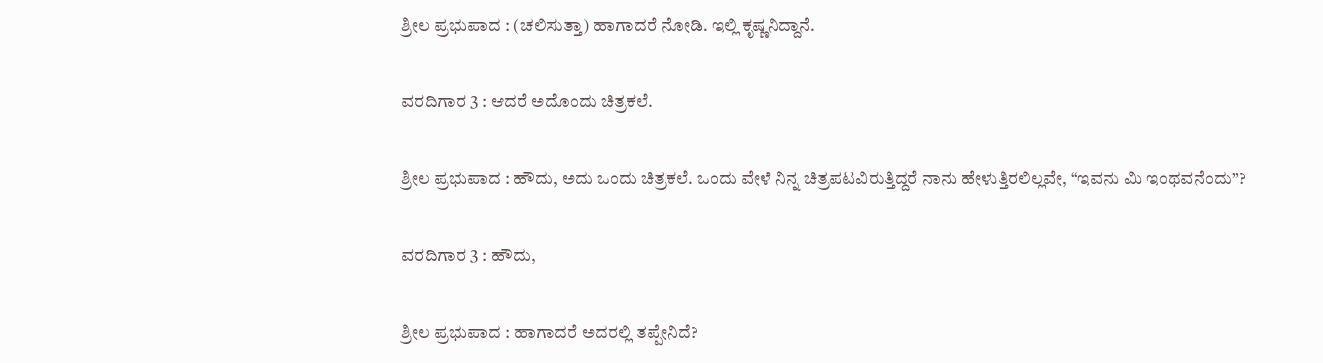ಶ್ರೀಲ ಪ್ರಭುಪಾದ : (ಚಲಿಸುತ್ತಾ) ಹಾಗಾದರೆ ನೋಡಿ. ಇಲ್ಲಿ ಕೃಷ್ಣನಿದ್ದಾನೆ.

ವರದಿಗಾರ 3 : ಆದರೆ ಅದೊಂದು ಚಿತ್ರಕಲೆ.

ಶ್ರೀಲ ಪ್ರಭುಪಾದ : ಹೌದು, ಅದು ಒಂದು ಚಿತ್ರಕಲೆ. ಒಂದು ವೇಳೆ ನಿನ್ನ ಚಿತ್ರಪಟವಿರುತ್ತಿದ್ದರೆ ನಾನು ಹೇಳುತ್ತಿರಲಿಲ್ಲವೇ, “ಇವನು ಮಿ ಇಂಥವನೆಂದು”?

ವರದಿಗಾರ 3 : ಹೌದು,

ಶ್ರೀಲ ಪ್ರಭುಪಾದ : ಹಾಗಾದರೆ ಅದರಲ್ಲಿ ತಪ್ಪೇನಿದೆ?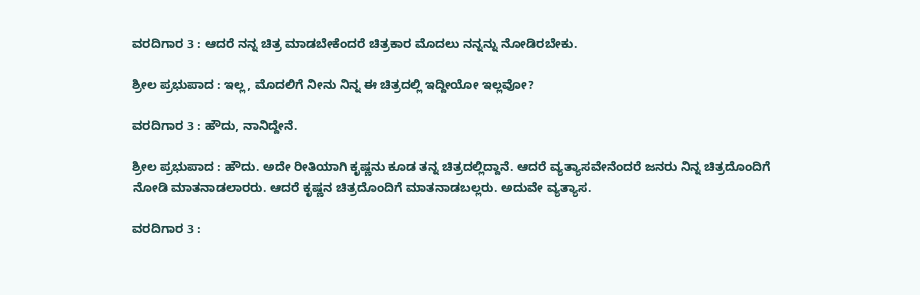ವರದಿಗಾರ 3 : ಆದರೆ ನನ್ನ ಚಿತ್ರ ಮಾಡಬೇಕೆಂದರೆ ಚಿತ್ರಕಾರ ಮೊದಲು ನನ್ನನ್ನು ನೋಡಿರಬೇಕು.

ಶ್ರೀಲ ಪ್ರಭುಪಾದ : ಇಲ್ಲ, ಮೊದಲಿಗೆ ನೀನು ನಿನ್ನ ಈ ಚಿತ್ರದಲ್ಲಿ ಇದ್ದೀಯೋ ಇಲ್ಲವೋ?

ವರದಿಗಾರ 3 : ಹೌದು, ನಾನಿದ್ದೇನೆ.

ಶ್ರೀಲ ಪ್ರಭುಪಾದ : ಹೌದು. ಅದೇ ರೀತಿಯಾಗಿ ಕೃಷ್ಣನು ಕೂಡ ತನ್ನ ಚಿತ್ರದಲ್ಲಿದ್ದಾನೆ. ಆದರೆ ವ್ಯತ್ಯಾಸವೇನೆಂದರೆ ಜನರು ನಿನ್ನ ಚಿತ್ರದೊಂದಿಗೆ ನೋಡಿ ಮಾತನಾಡಲಾರರು. ಆದರೆ ಕೃಷ್ಣನ ಚಿತ್ರದೊಂದಿಗೆ ಮಾತನಾಡಬಲ್ಲರು. ಅದುವೇ ವ್ಯತ್ಯಾಸ.

ವರದಿಗಾರ 3 :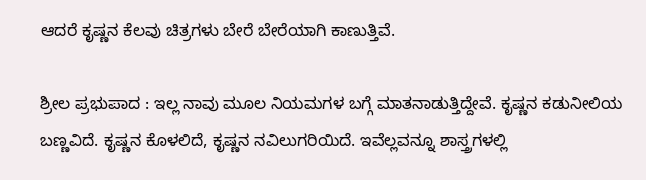ಆದರೆ ಕೃಷ್ಣನ ಕೆಲವು ಚಿತ್ರಗಳು ಬೇರೆ ಬೇರೆಯಾಗಿ ಕಾಣುತ್ತಿವೆ.

ಶ್ರೀಲ ಪ್ರಭುಪಾದ : ಇಲ್ಲ ನಾವು ಮೂಲ ನಿಯಮಗಳ ಬಗ್ಗೆ ಮಾತನಾಡುತ್ತಿದ್ದೇವೆ. ಕೃಷ್ಣನ ಕಡುನೀಲಿಯ ಬಣ್ಣವಿದೆ. ಕೃಷ್ಣನ ಕೊಳಲಿದೆ, ಕೃಷ್ಣನ ನವಿಲುಗರಿಯಿದೆ. ಇವೆಲ್ಲವನ್ನೂ ಶಾಸ್ತ್ರಗಳಲ್ಲಿ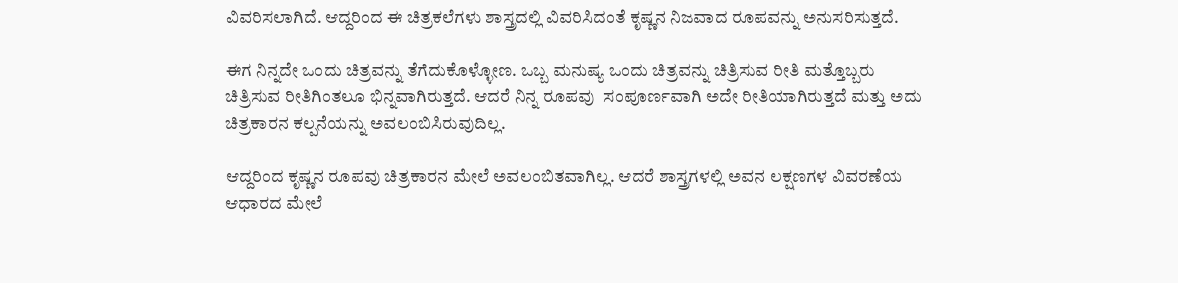ವಿವರಿಸಲಾಗಿದೆ. ಆದ್ದರಿಂದ ಈ ಚಿತ್ರಕಲೆಗಳು ಶಾಸ್ತ್ರದಲ್ಲಿ ವಿವರಿಸಿದಂತೆ ಕೃಷ್ಣನ ನಿಜವಾದ ರೂಪವನ್ನು ಅನುಸರಿಸುತ್ತದೆ.

ಈಗ ನಿನ್ನದೇ ಒಂದು ಚಿತ್ರವನ್ನು ತೆಗೆದುಕೊಳ್ಳೋಣ. ಒಬ್ಬ ಮನುಷ್ಯ ಒಂದು ಚಿತ್ರವನ್ನು ಚಿತ್ರಿಸುವ ರೀತಿ ಮತ್ತೊಬ್ಬರು ಚಿತ್ರಿಸುವ ರೀತಿಗಿಂತಲೂ ಭಿನ್ನವಾಗಿರುತ್ತದೆ. ಆದರೆ ನಿನ್ನ ರೂಪವು  ಸಂಪೂರ್ಣವಾಗಿ ಅದೇ ರೀತಿಯಾಗಿರುತ್ತದೆ ಮತ್ತು ಅದು ಚಿತ್ರಕಾರನ ಕಲ್ಪನೆಯನ್ನು ಅವಲಂಬಿಸಿರುವುದಿಲ್ಲ.

ಆದ್ದರಿಂದ ಕೃಷ್ಣನ ರೂಪವು ಚಿತ್ರಕಾರನ ಮೇಲೆ ಅವಲಂಬಿತವಾಗಿಲ್ಲ. ಆದರೆ ಶಾಸ್ತ್ರಗಳಲ್ಲಿ ಅವನ ಲಕ್ಷಣಗಳ ವಿವರಣೆಯ ಆಧಾರದ ಮೇಲೆ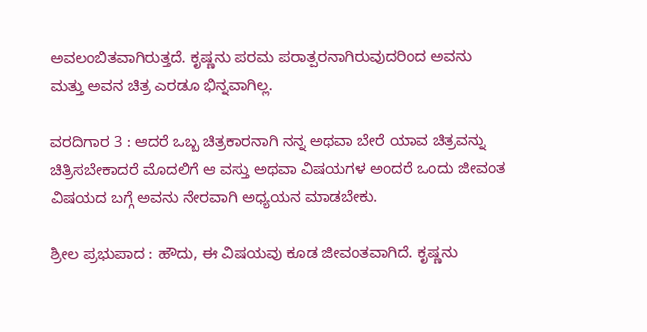ಅವಲಂಬಿತವಾಗಿರುತ್ತದೆ. ಕೃಷ್ಣನು ಪರಮ ಪರಾತ್ಪರನಾಗಿರುವುದರಿಂದ ಅವನು ಮತ್ತು ಅವನ ಚಿತ್ರ ಎರಡೂ ಭಿನ್ನವಾಗಿಲ್ಲ.

ವರದಿಗಾರ 3 : ಆದರೆ ಒಬ್ಬ ಚಿತ್ರಕಾರನಾಗಿ ನನ್ನ ಅಥವಾ ಬೇರೆ ಯಾವ ಚಿತ್ರವನ್ನು ಚಿತ್ರಿಸಬೇಕಾದರೆ ಮೊದಲಿಗೆ ಆ ವಸ್ತು ಅಥವಾ ವಿಷಯಗಳ ಅಂದರೆ ಒಂದು ಜೀವಂತ ವಿಷಯದ ಬಗ್ಗೆ ಅವನು ನೇರವಾಗಿ ಅಧ್ಯಯನ ಮಾಡಬೇಕು.

ಶ್ರೀಲ ಪ್ರಭುಪಾದ : ಹೌದು, ಈ ವಿಷಯವು ಕೂಡ ಜೀವಂತವಾಗಿದೆ. ಕೃಷ್ಣನು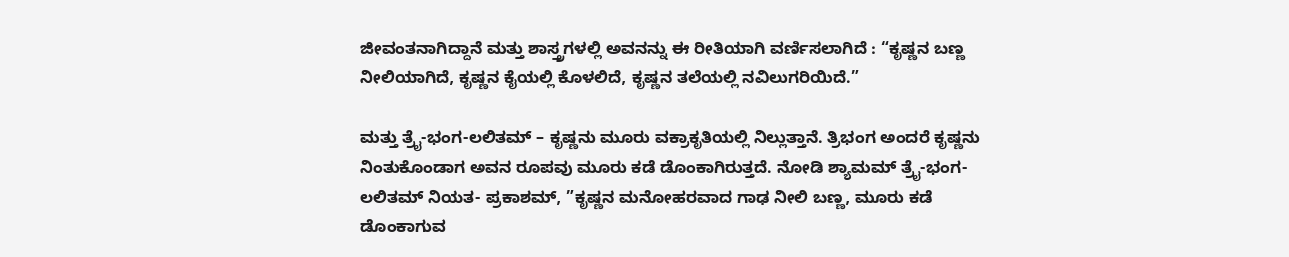ಜೀವಂತನಾಗಿದ್ದಾನೆ ಮತ್ತು ಶಾಸ್ತ್ರಗಳಲ್ಲಿ ಅವನನ್ನು ಈ ರೀತಿಯಾಗಿ ವರ್ಣಿಸಲಾಗಿದೆ : “ಕೃಷ್ಣನ ಬಣ್ಣ ನೀಲಿಯಾಗಿದೆ, ಕೃಷ್ಣನ ಕೈಯಲ್ಲಿ ಕೊಳಲಿದೆ, ಕೃಷ್ಣನ ತಲೆಯಲ್ಲಿ ನವಿಲುಗರಿಯಿದೆ.”

ಮತ್ತು ತ್ರೈ-ಭಂಗ-ಲಲಿತಮ್ – ಕೃಷ್ಣನು ಮೂರು ವಕ್ರಾಕೃತಿಯಲ್ಲಿ ನಿಲ್ಲುತ್ತಾನೆ. ತ್ರಿಭಂಗ ಅಂದರೆ ಕೃಷ್ಣನು ನಿಂತುಕೊಂಡಾಗ ಅವನ ರೂಪವು ಮೂರು ಕಡೆ ಡೊಂಕಾಗಿರುತ್ತದೆ. ನೋಡಿ ಶ್ಯಾಮಮ್ ತ್ರೈ-ಭಂಗ-ಲಲಿತಮ್ ನಿಯತ- ಪ್ರಕಾಶಮ್, ”ಕೃಷ್ಣನ ಮನೋಹರವಾದ ಗಾಢ ನೀಲಿ ಬಣ್ಣ, ಮೂರು ಕಡೆ ಡೊಂಕಾಗುವ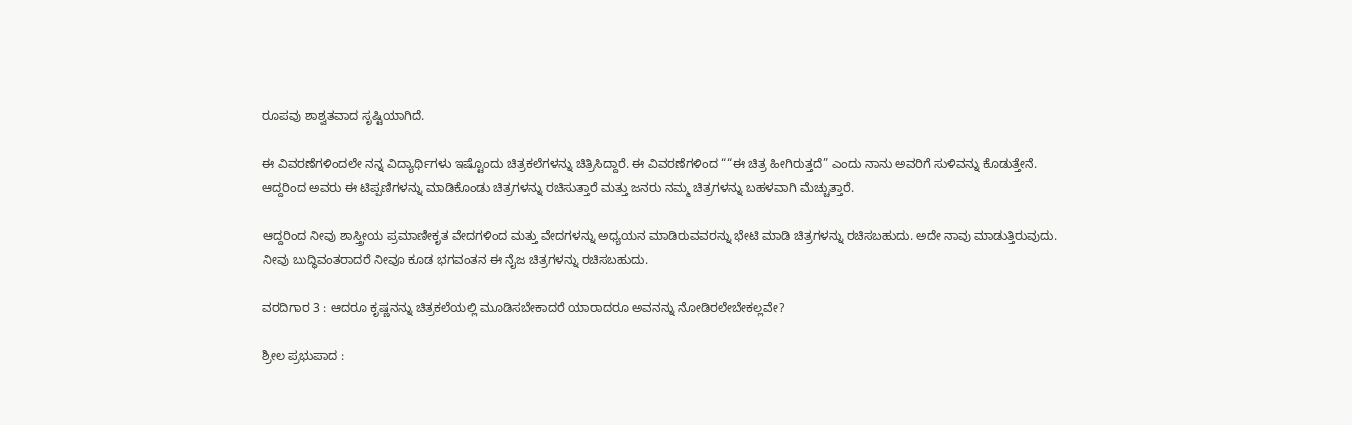ರೂಪವು ಶಾಶ್ವತವಾದ ಸೃಷ್ಟಿಯಾಗಿದೆ.

ಈ ವಿವರಣೆಗಳಿಂದಲೇ ನನ್ನ ವಿದ್ಯಾರ್ಥಿಗಳು ಇಷ್ಟೊಂದು ಚಿತ್ರಕಲೆಗಳನ್ನು ಚಿತ್ರಿಸಿದ್ದಾರೆ. ಈ ವಿವರಣೆಗಳಿಂದ ““ಈ ಚಿತ್ರ ಹೀಗಿರುತ್ತದೆ” ಎಂದು ನಾನು ಅವರಿಗೆ ಸುಳಿವನ್ನು ಕೊಡುತ್ತೇನೆ. ಆದ್ದರಿಂದ ಅವರು ಈ ಟಿಪ್ಪಣಿಗಳನ್ನು ಮಾಡಿಕೊಂಡು ಚಿತ್ರಗಳನ್ನು ರಚಿಸುತ್ತಾರೆ ಮತ್ತು ಜನರು ನಮ್ಮ ಚಿತ್ರಗಳನ್ನು ಬಹಳವಾಗಿ ಮೆಚ್ಚುತ್ತಾರೆ.

ಆದ್ದರಿಂದ ನೀವು ಶಾಸ್ತ್ರೀಯ ಪ್ರಮಾಣೀಕೃತ ವೇದಗಳಿಂದ ಮತ್ತು ವೇದಗಳನ್ನು ಅಧ್ಯಯನ ಮಾಡಿರುವವರನ್ನು ಭೇಟಿ ಮಾಡಿ ಚಿತ್ರಗಳನ್ನು ರಚಿಸಬಹುದು. ಅದೇ ನಾವು ಮಾಡುತ್ತಿರುವುದು. ನೀವು ಬುದ್ಧಿವಂತರಾದರೆ ನೀವೂ ಕೂಡ ಭಗವಂತನ ಈ ನೈಜ ಚಿತ್ರಗಳನ್ನು ರಚಿಸಬಹುದು.

ವರದಿಗಾರ 3 : ಆದರೂ ಕೃಷ್ಣನನ್ನು ಚಿತ್ರಕಲೆಯಲ್ಲಿ ಮೂಡಿಸಬೇಕಾದರೆ ಯಾರಾದರೂ ಅವನನ್ನು ನೋಡಿರಲೇಬೇಕಲ್ಲವೇ?

ಶ್ರೀಲ ಪ್ರಭುಪಾದ :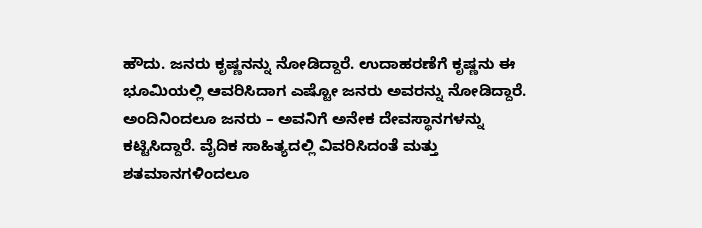ಹೌದು. ಜನರು ಕೃಷ್ಣನನ್ನು ನೋಡಿದ್ದಾರೆ. ಉದಾಹರಣೆಗೆ ಕೃಷ್ಣನು ಈ ಭೂಮಿಯಲ್ಲಿ ಆವರಿಸಿದಾಗ ಎಷ್ಟೋ ಜನರು ಅವರನ್ನು ನೋಡಿದ್ದಾರೆ. ಅಂದಿನಿಂದಲೂ ಜನರು – ಅವನಿಗೆ ಅನೇಕ ದೇವಸ್ಥಾನಗಳನ್ನು ಕಟ್ಟಿಸಿದ್ದಾರೆ. ವೈದಿಕ ಸಾಹಿತ್ಯದಲ್ಲಿ ವಿವರಿಸಿದಂತೆ ಮತ್ತು ಶತಮಾನಗಳಿಂದಲೂ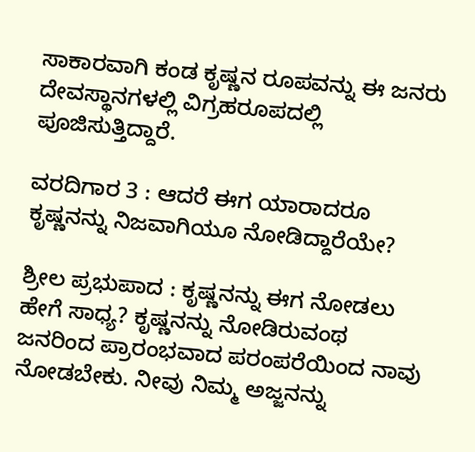ಸಾಕಾರವಾಗಿ ಕಂಡ ಕೃಷ್ಣನ ರೂಪವನ್ನು ಈ ಜನರು ದೇವಸ್ಥಾನಗಳಲ್ಲಿ ವಿಗ್ರಹರೂಪದಲ್ಲಿ ಪೂಜಿಸುತ್ತಿದ್ದಾರೆ.

ವರದಿಗಾರ 3 : ಆದರೆ ಈಗ ಯಾರಾದರೂ ಕೃಷ್ಣನನ್ನು ನಿಜವಾಗಿಯೂ ನೋಡಿದ್ದಾರೆಯೇ?

ಶ್ರೀಲ ಪ್ರಭುಪಾದ : ಕೃಷ್ಣನನ್ನು ಈಗ ನೋಡಲು ಹೇಗೆ ಸಾಧ್ಯ? ಕೃಷ್ಣನನ್ನು ನೋಡಿರುವಂಥ ಜನರಿಂದ ಪ್ರಾರಂಭವಾದ ಪರಂಪರೆಯಿಂದ ನಾವು ನೋಡಬೇಕು. ನೀವು ನಿಮ್ಮ ಅಜ್ಜನನ್ನು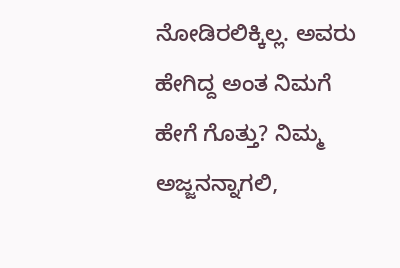ನೋಡಿರಲಿಕ್ಕಿಲ್ಲ. ಅವರು ಹೇಗಿದ್ದ ಅಂತ ನಿಮಗೆ ಹೇಗೆ ಗೊತ್ತು? ನಿಮ್ಮ ಅಜ್ಜನನ್ನಾಗಲಿ,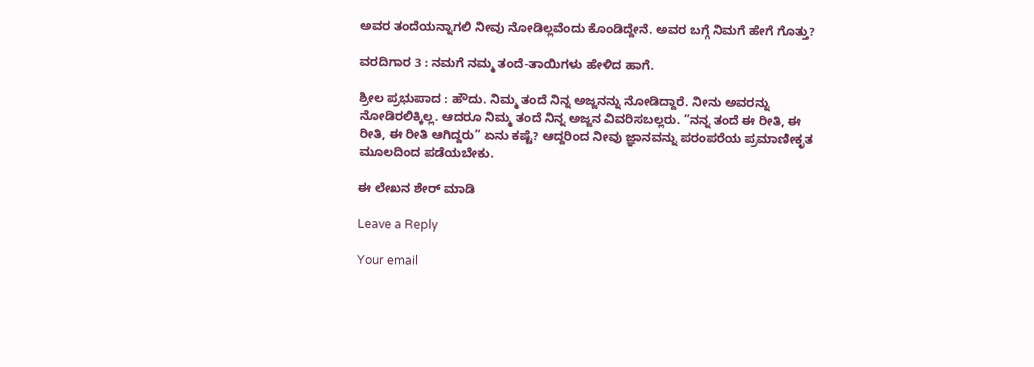ಅವರ ತಂದೆಯನ್ನಾಗಲಿ ನೀವು ನೋಡಿಲ್ಲವೆಂದು ಕೊಂಡಿದ್ದೇನೆ. ಅವರ ಬಗ್ಗೆ ನಿಮಗೆ ಹೇಗೆ ಗೊತ್ತು?

ವರದಿಗಾರ 3 : ನಮಗೆ ನಮ್ಮ ತಂದೆ-ತಾಯಿಗಳು ಹೇಳಿದ ಹಾಗೆ.

ಶ್ರೀಲ ಪ್ರಭುಪಾದ : ಹೌದು. ನಿಮ್ಮ ತಂದೆ ನಿನ್ನ ಅಜ್ಜನನ್ನು ನೋಡಿದ್ದಾರೆ. ನೀನು ಅವರನ್ನು ನೋಡಿರಲಿಕ್ಕಿಲ್ಲ. ಆದರೂ ನಿಮ್ಮ ತಂದೆ ನಿನ್ನ ಅಜ್ಜನ ವಿವರಿಸಬಲ್ಲರು. ”ನನ್ನ ತಂದೆ ಈ ರೀತಿ, ಈ ರೀತಿ, ಈ ರೀತಿ ಆಗಿದ್ದರು” ಏನು ಕಷ್ಟೆ? ಆದ್ದರಿಂದ ನೀವು ಜ್ಞಾನವನ್ನು ಪರಂಪರೆಯ ಪ್ರಮಾಣೀಕೃತ ಮೂಲದಿಂದ ಪಡೆಯಬೇಕು.

ಈ ಲೇಖನ ಶೇರ್ ಮಾಡಿ

Leave a Reply

Your email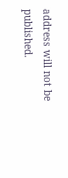address will not be published.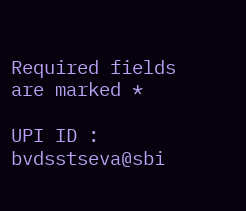Required fields are marked *

UPI ID : bvdsstseva@sbi